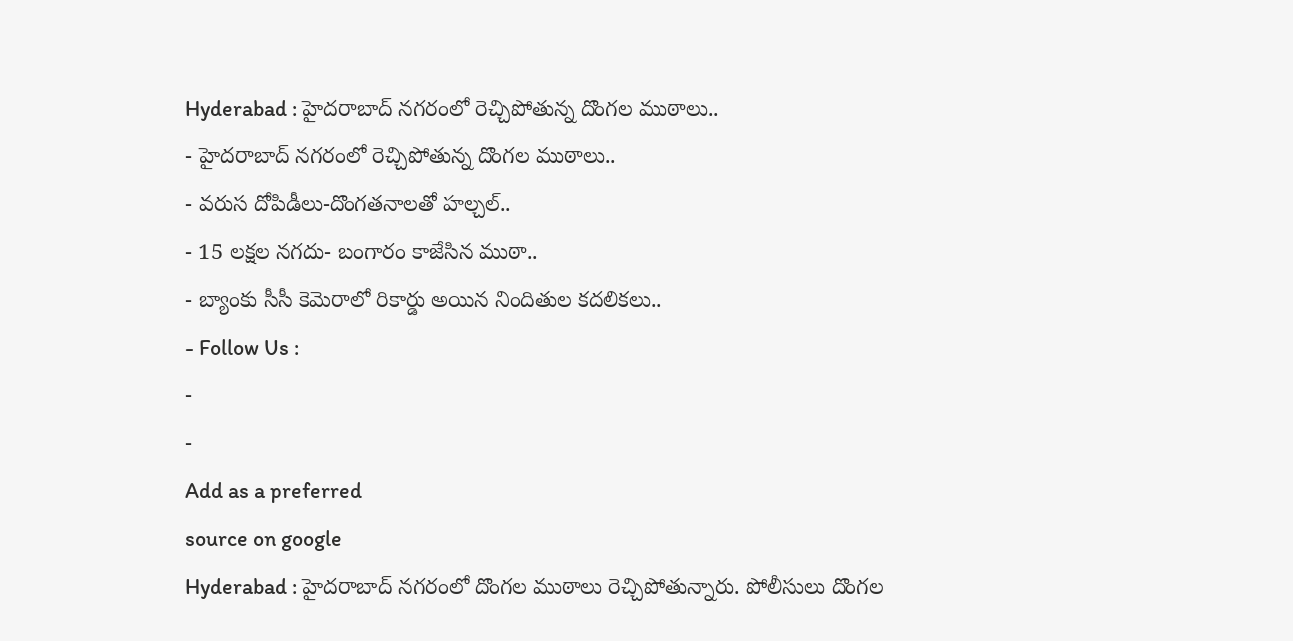Hyderabad : హైదరాబాద్ నగరంలో రెచ్చిపోతున్న దొంగల ముఠాలు..
- హైదరాబాద్ నగరంలో రెచ్చిపోతున్న దొంగల ముఠాలు..
- వరుస దోపిడీలు-దొంగతనాలతో హల్చల్..
- 15 లక్షల నగదు- బంగారం కాజేసిన ముఠా..
- బ్యాంకు సీసీ కెమెరాలో రికార్డు అయిన నిందితుల కదలికలు..
- Follow Us :
-
-
Add as a preferred
source on google
Hyderabad : హైదరాబాద్ నగరంలో దొంగల ముఠాలు రెచ్చిపోతున్నారు. పోలీసులు దొంగల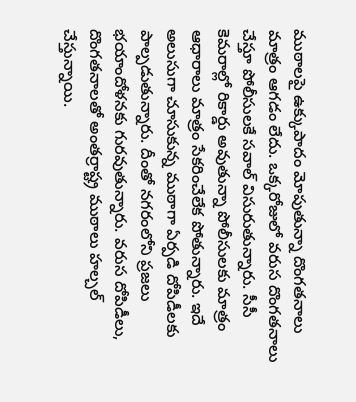ముఠాలపై ఉక్కుపాదం మోపుతున్నా దొంగతనాలు మాత్రం ఆగడం లేదు. ఒక్కరోజులో వరుస దొంగతనాలు చేస్తూ పోలీసులకే సవాల్ విసురుతున్నారు. సీసీ కెమరాల్లో రికార్డు అవుతున్నా పోలీసులకు మాత్రం ఆధారాలు మాత్రం సేకరించేలేక పోతున్నారు. ఇదే అలుసుగా చూసుకున్న ముఠాగా ఏర్పడి దోపిడీలకు పాల్పడుతున్నారు. దీంతో నగరంలోని ప్రజలు భయాందోళనకు గురవుతున్నారు. వరుస దోపిడీలు, దొంగతనాలతో అంతర్రాష్ట్ర ముఠాలు హల్చల్ చేస్తున్నాయి.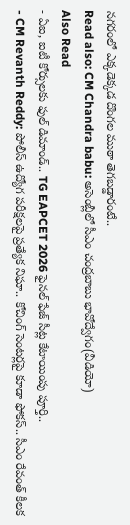నగరంలో ఎక్కడెక్కడ దొంగల ముఠా తెగబడ్డారంటే..
Read also: CM Chandra babu: అసెంబ్లీలో సీఎం చంద్రబాబు భావోద్వేగం(వీడియో)
Also Read
- ఏఐ, ఐటీ కోర్సులకు ఫుల్ డిమాండ్.. TG EAPCET 2026 ఫైనల్ ఫేజ్ సీట్ల కేటాయింపు పూర్తి..
- CM Revanth Reddy: పోలీస్ ఉద్యోగ పరీక్షలపై ప్రత్యేక నిఘా.. కోచింగ్ సెంటర్లపై కూడా ఫోకస్.. సీఎం రేవంత్ కీలక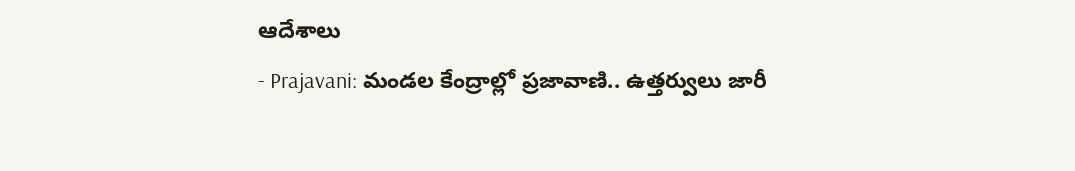ఆదేశాలు
- Prajavani: మండల కేంద్రాల్లో ప్రజావాణి.. ఉత్తర్వులు జారీ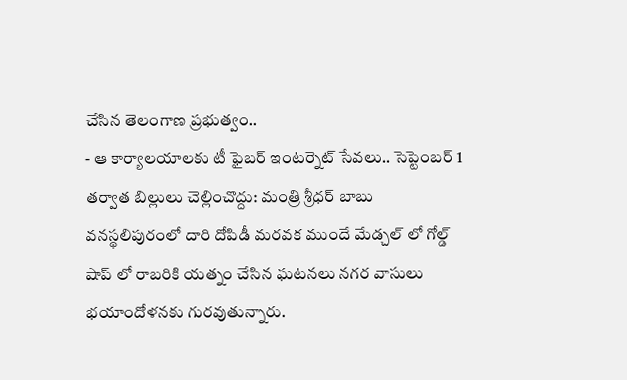చేసిన తెలంగాణ ప్రభుత్వం..
- ఆ కార్యాలయాలకు టీ ఫైబర్ ఇంటర్నెట్ సేవలు.. సెప్టెంబర్ 1 తర్వాత బిల్లులు చెల్లించొద్దు: మంత్రి శ్రీధర్ బాబు
వనస్థలిపురంలో దారి దోపిడీ మరవక ముందే మేడ్చల్ లో గోల్డ్ షాప్ లో రాబరికి యత్నం చేసిన ఘటనలు నగర వాసులు భయాందోళనకు గురవుతున్నారు.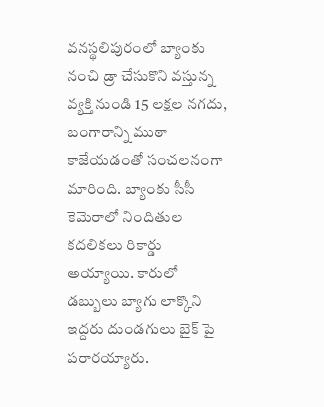వనస్థలిపురంలో బ్యాంకు నంచి డ్రా చేసుకొని వస్తున్న వ్యక్తి నుండి 15 లక్షల నగదు, బంగారాన్ని ముఠా కాజేయడంతో సంచలనంగా మారింది. బ్యాంకు సీసీ కెమెరాలో నిందితుల కదలికలు రికార్డు అయ్యాయి. కారులో డబ్బులు బ్యాగు లాక్కొని ఇద్దరు దుండగులు బైక్ పై పరారయ్యారు.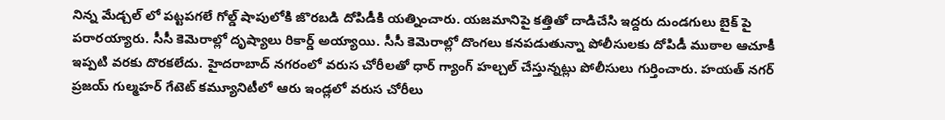నిన్న మేడ్చల్ లో పట్టపగలే గోల్డ్ షాపులోకి జొరబడి దోపిడీకి యత్నించారు. యజమానిపై కత్తితో దాడిచేసి ఇద్దరు దుండగులు బైక్ పై పరారయ్యారు. సీసీ కెమెరాల్లో దృష్యాలు రికార్డ్ అయ్యాయి. సీసీ కెమెరాల్లో దొంగలు కనపడుతున్నా పోలీసులకు దోపిడీ ముఠాల ఆచూకీ ఇప్పటి వరకు దొరకలేదు. హైదరాబాద్ నగరంలో వరుస చోరీలతో ధార్ గ్యాంగ్ హల్చల్ చేస్తున్నట్లు పోలీసులు గుర్తించారు. హయత్ నగర్ ప్రజయ్ గుల్మహర్ గేటెట్ కమ్యూనిటీలో ఆరు ఇండ్లలో వరుస చోరీలు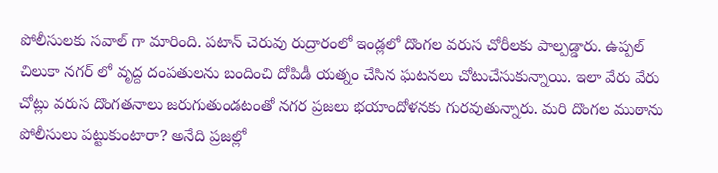పోలీసులకు సవాల్ గా మారింది. పటాన్ చెరువు రుద్రారంలో ఇండ్లలో దొంగల వరుస చోరీలకు పాల్పడ్డారు. ఉప్పల్ చిలుకా నగర్ లో వృద్ద దంపతులను బందించి దోపిడీ యత్నం చేసిన ఘటనలు చోటుచేసుకున్నాయి. ఇలా వేరు వేరు చోట్లు వరుస దొంగతనాలు జరుగుతుండటంతో నగర ప్రజలు భయాందోళనకు గురవుతున్నారు. మరి దొంగల ముఠాను పోలీసులు పట్టుకుంటారా? అనేది ప్రజల్లో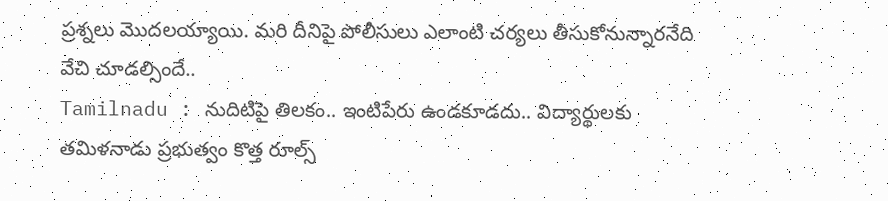ప్రశ్నలు మొదలయ్యాయి. మరి దీనిపై పోలీసులు ఎలాంటి చర్యలు తీసుకోనున్నారనేది వేచి చూడల్సిందే..
Tamilnadu : నుదిటిపై తిలకం.. ఇంటిపేరు ఉండకూడదు.. విద్యార్థులకు తమిళనాడు ప్రభుత్వం కొత్త రూల్స్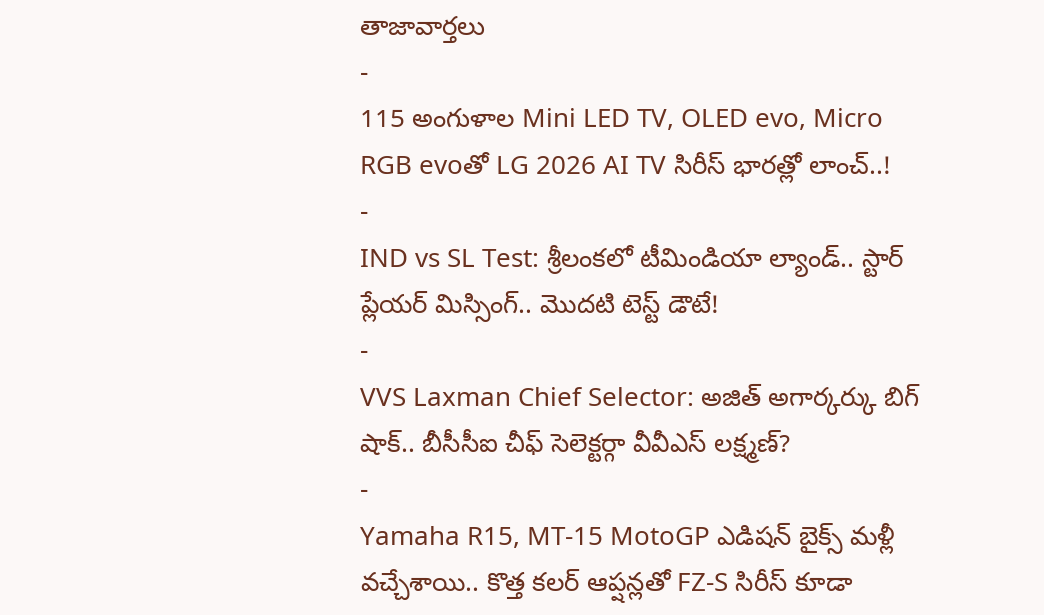తాజావార్తలు
-
115 అంగుళాల Mini LED TV, OLED evo, Micro RGB evoతో LG 2026 AI TV సిరీస్ భారత్లో లాంచ్..!
-
IND vs SL Test: శ్రీలంకలో టీమిండియా ల్యాండ్.. స్టార్ ప్లేయర్ మిస్సింగ్.. మొదటి టెస్ట్ డౌటే!
-
VVS Laxman Chief Selector: అజిత్ అగార్కర్కు బిగ్ షాక్.. బీసీసీఐ చీఫ్ సెలెక్టర్గా వీవీఎస్ లక్ష్మణ్?
-
Yamaha R15, MT-15 MotoGP ఎడిషన్ బైక్స్ మళ్లీ వచ్చేశాయి.. కొత్త కలర్ ఆప్షన్లతో FZ-S సిరీస్ కూడా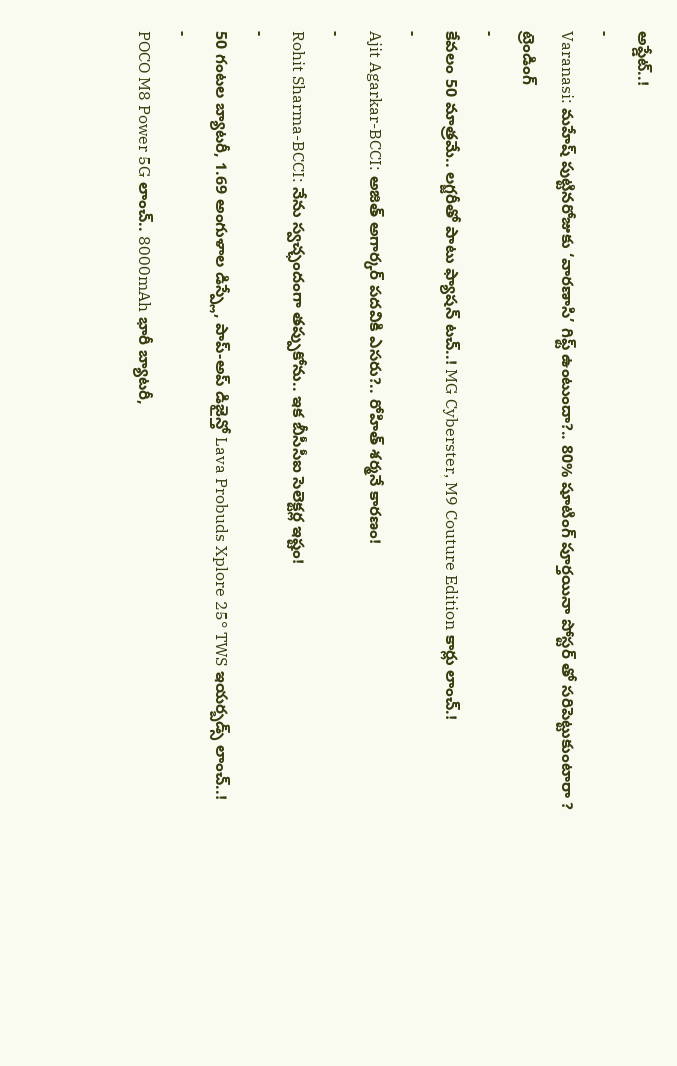అప్డేట్..!
-
Varanasi: మహేష్ పుట్టినరోజుకు ‘వారణాసి’ గిఫ్ట్ ఉంటుందా?.. 80% షూటింగ్ పూర్తయినా పోస్టర్ తో సరిపెట్టుకుంటారా ?
ట్రెండింగ్
-
కేవలం 50 మాత్రమే.. లగ్జరీతో పాటు ఫ్యాషన్ టచ్..! MG Cyberster, M9 Couture Edition కార్లు లాంచ్.!
-
Ajit Agarkar-BCCI: అజిత్ అగార్కర్ పదవికి ఎసరు?.. రోహిత్ శర్మనే కారణం!
-
Rohit Sharma-BCCI: నేను స్వచ్ఛందంగా తప్పుకోను.. ఇక బీసీసీఐ సెలెక్టర్ల ఇష్టం!
-
50 గంటల బ్యాటరీ, 1.69 అంగుళాల డిస్ప్లే, పాప్-అప్ డిజైన్తో Lava Probuds Xplore 25° TWS ఇయర్బడ్స్ లాంచ్..!
-
POCO M8 Power 5G లాంచ్.. 8000mAh భారీ బ్యాటరీ,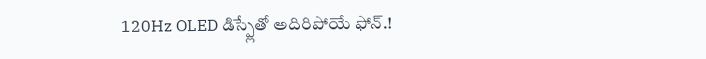120Hz OLED డిస్ప్లేతో అదిరిపోయే ఫోన్.!